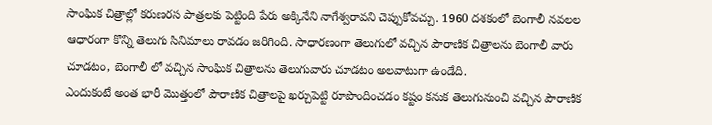సాంఘిక చిత్రాల్లో కరుణరస పాత్రలకు పెట్టింది పేరు అక్కినేని నాగేశ్వరావని చెప్పుకోవచ్చు. 1960 దశకంలో బెంగాలీ నవలల ఆధారంగా కొన్ని తెలుగు సినిమాలు రావడం జరిగింది. సాధారణంగా తెలుగులో వచ్చిన పౌరాణిక చిత్రాలను బెంగాలీ వారు చూడటం, బెంగాలీ లో వచ్చిన సాంఘిక చిత్రాలను తెలుగువారు చూడటం అలవాటుగా ఉండేది.
ఎందుకంటే అంత భారీ మొత్తంలో పౌరాణిక చిత్రాలపై ఖర్చుపెట్టి రూపొందించడం కష్టం కనుక తెలుగునుంచి వచ్చిన పౌరాణిక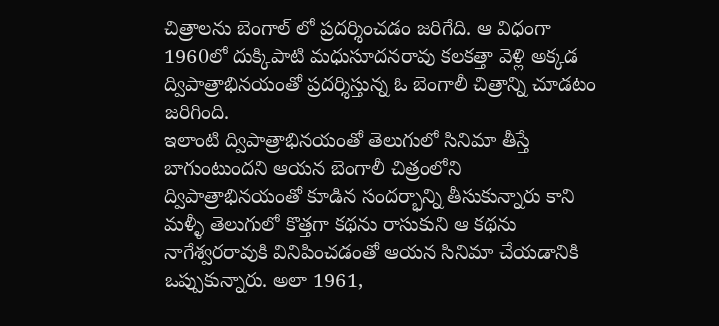చిత్రాలను బెంగాల్ లో ప్రదర్శించడం జరిగేది. ఆ విధంగా 1960లో దుక్కిపాటి మధుసూదనరావు కలకత్తా వెళ్లి అక్కడ ద్విపాత్రాభినయంతో ప్రదర్శిస్తున్న ఓ బెంగాలీ చిత్రాన్ని చూడటం జరిగింది.
ఇలాంటి ద్విపాత్రాభినయంతో తెలుగులో సినిమా తీస్తే బాగుంటుందని ఆయన బెంగాలీ చిత్రంలోని ద్విపాత్రాభినయంతో కూడిన సందర్భాన్ని తీసుకున్నారు కాని మళ్ళీ తెలుగులో కొత్తగా కథను రాసుకుని ఆ కథను నాగేశ్వరరావుకి వినిపించడంతో ఆయన సినిమా చేయడానికి ఒప్పుకున్నారు. అలా 1961,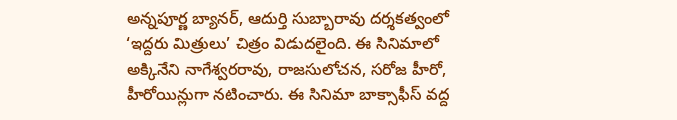అన్నపూర్ణ బ్యానర్, ఆదుర్తి సుబ్బారావు దర్శకత్వంలో ‘ఇద్దరు మిత్రులు’ చిత్రం విడుదలైంది. ఈ సినిమాలో అక్కినేని నాగేశ్వరరావు, రాజసులోచన, సరోజ హీరో, హీరోయిన్లుగా నటించారు. ఈ సినిమా బాక్సాఫీస్ వద్ద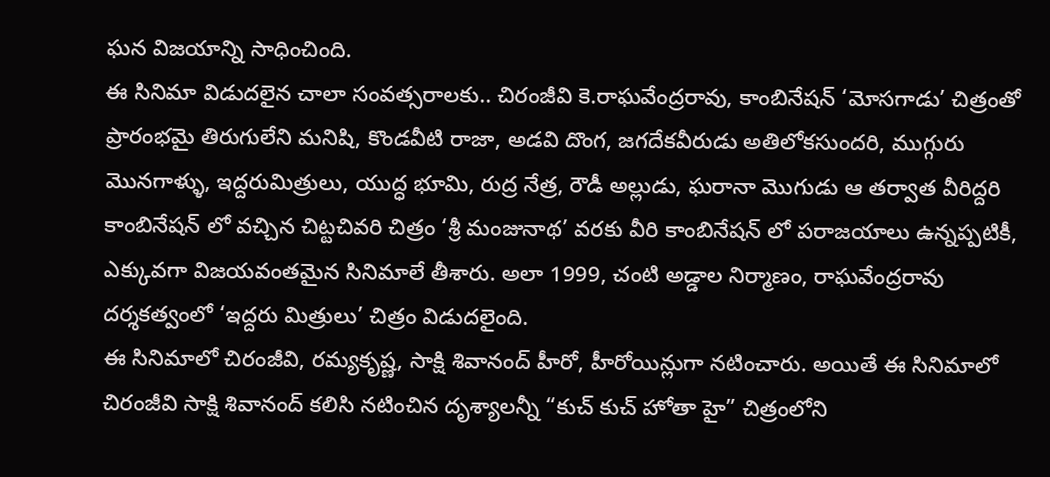ఘన విజయాన్ని సాధించింది.
ఈ సినిమా విడుదలైన చాలా సంవత్సరాలకు.. చిరంజీవి కె.రాఘవేంద్రరావు, కాంబినేషన్ ‘మోసగాడు’ చిత్రంతో ప్రారంభమై తిరుగులేని మనిషి, కొండవీటి రాజా, అడవి దొంగ, జగదేకవీరుడు అతిలోకసుందరి, ముగ్గురు మొనగాళ్ళు, ఇద్దరుమిత్రులు, యుద్ధ భూమి, రుద్ర నేత్ర, రౌడీ అల్లుడు, ఘరానా మొగుడు ఆ తర్వాత వీరిద్దరి కాంబినేషన్ లో వచ్చిన చిట్టచివరి చిత్రం ‘శ్రీ మంజునాథ’ వరకు వీరి కాంబినేషన్ లో పరాజయాలు ఉన్నప్పటికీ, ఎక్కువగా విజయవంతమైన సినిమాలే తీశారు. అలా 1999, చంటి అడ్డాల నిర్మాణం, రాఘవేంద్రరావు దర్శకత్వంలో ‘ఇద్దరు మిత్రులు’ చిత్రం విడుదలైంది.
ఈ సినిమాలో చిరంజీవి, రమ్యకృష్ణ, సాక్షి శివానంద్ హీరో, హీరోయిన్లుగా నటించారు. అయితే ఈ సినిమాలో చిరంజీవి సాక్షి శివానంద్ కలిసి నటించిన దృశ్యాలన్నీ “కుచ్ కుచ్ హోతా హై” చిత్రంలోని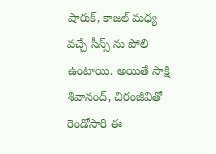షారుక్, కాజల్ మధ్య వచ్చే సీన్స్ ను పోలి ఉంటాయి. అయితే సాక్షి శివానంద్, చిరంజీవితో రెండోసారి ఈ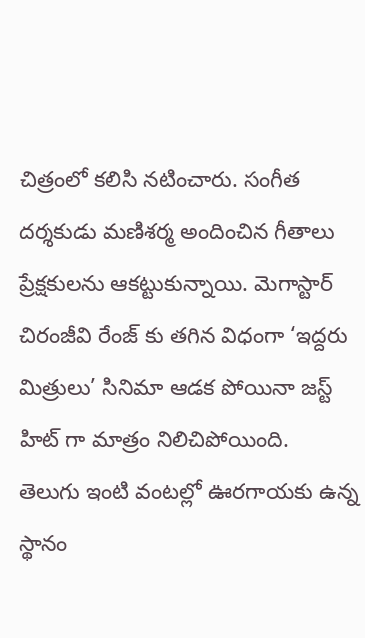చిత్రంలో కలిసి నటించారు. సంగీత దర్శకుడు మణిశర్మ అందించిన గీతాలు ప్రేక్షకులను ఆకట్టుకున్నాయి. మెగాస్టార్ చిరంజీవి రేంజ్ కు తగిన విధంగా ‘ఇద్దరు మిత్రులు’ సినిమా ఆడక పోయినా జస్ట్ హిట్ గా మాత్రం నిలిచిపోయింది.
తెలుగు ఇంటి వంటల్లో ఊరగాయకు ఉన్న స్థానం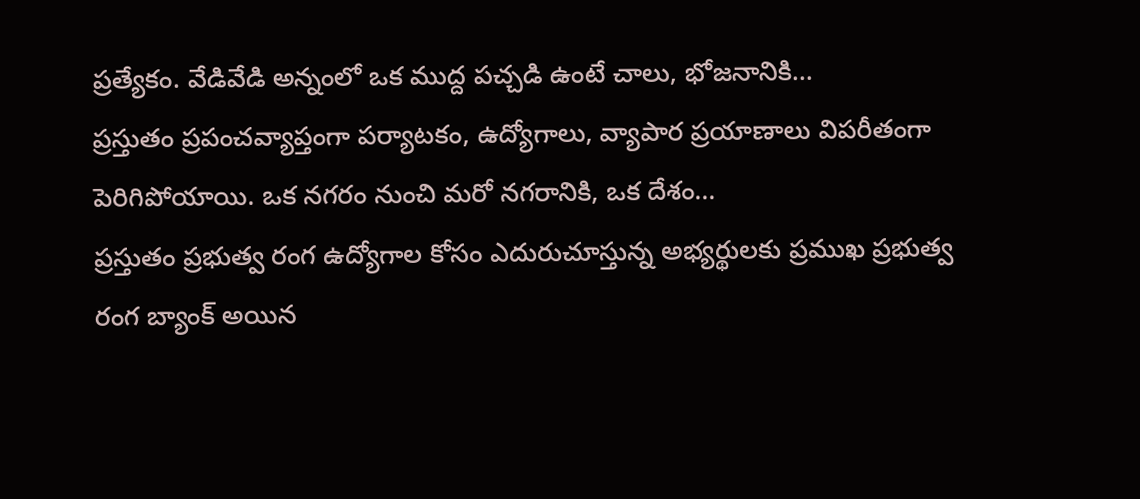ప్రత్యేకం. వేడివేడి అన్నంలో ఒక ముద్ద పచ్చడి ఉంటే చాలు, భోజనానికి…
ప్రస్తుతం ప్రపంచవ్యాప్తంగా పర్యాటకం, ఉద్యోగాలు, వ్యాపార ప్రయాణాలు విపరీతంగా పెరిగిపోయాయి. ఒక నగరం నుంచి మరో నగరానికి, ఒక దేశం…
ప్రస్తుతం ప్రభుత్వ రంగ ఉద్యోగాల కోసం ఎదురుచూస్తున్న అభ్యర్థులకు ప్రముఖ ప్రభుత్వ రంగ బ్యాంక్ అయిన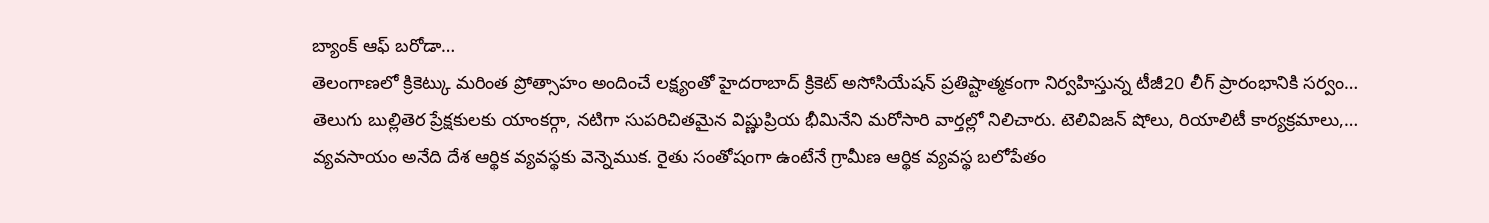బ్యాంక్ ఆఫ్ బరోడా…
తెలంగాణలో క్రికెట్కు మరింత ప్రోత్సాహం అందించే లక్ష్యంతో హైదరాబాద్ క్రికెట్ అసోసియేషన్ ప్రతిష్టాత్మకంగా నిర్వహిస్తున్న టీజీ20 లీగ్ ప్రారంభానికి సర్వం…
తెలుగు బుల్లితెర ప్రేక్షకులకు యాంకర్గా, నటిగా సుపరిచితమైన విష్ణుప్రియ భీమినేని మరోసారి వార్తల్లో నిలిచారు. టెలివిజన్ షోలు, రియాలిటీ కార్యక్రమాలు,…
వ్యవసాయం అనేది దేశ ఆర్థిక వ్యవస్థకు వెన్నెముక. రైతు సంతోషంగా ఉంటేనే గ్రామీణ ఆర్థిక వ్యవస్థ బలోపేతం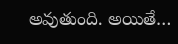అవుతుంది. అయితే…